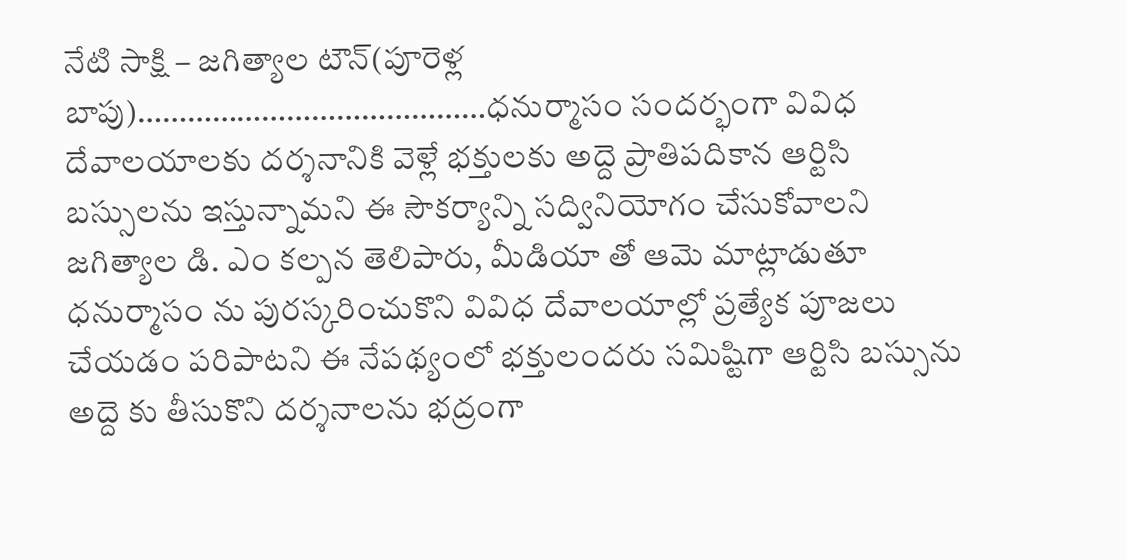నేటి సాక్షి – జగిత్యాల టౌన్(పూరెళ్ల బాపు)……………………………………ధనుర్మాసం సందర్భంగా వివిధ దేవాలయాలకు దర్శనానికి వెళ్లే భక్తులకు అద్దె ప్రాతిపదికాన ఆర్టిసి బస్సులను ఇస్తున్నామని ఈ సౌకర్యాన్ని సద్వినియోగం చేసుకోవాలని జగిత్యాల డి. ఎం కల్పన తెలిపారు, మీడియా తో ఆమె మాట్లాడుతూ ధనుర్మాసం ను పురస్కరించుకొని వివిధ దేవాలయాల్లో ప్రత్యేక పూజలు చేయడం పరిపాటని ఈ నేపథ్యంలో భక్తులందరు సమిష్టిగా ఆర్టిసి బస్సును అద్దె కు తీసుకొని దర్శనాలను భద్రంగా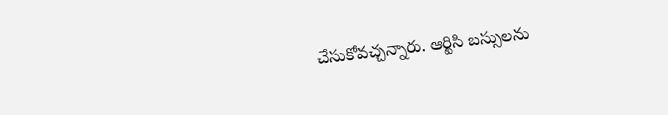చేసుకోవచ్చన్నారు. ఆర్టిసి బస్సులను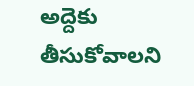అద్దెకు తీసుకోవాలని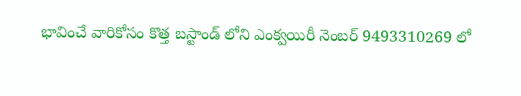భావించే వారికోసం కొత్త బస్టాండ్ లోని ఎంక్వయిరీ నెంబర్ 9493310269 లో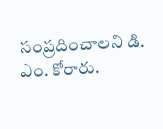సంప్రదించాలని డి. ఎం. కోరారు.